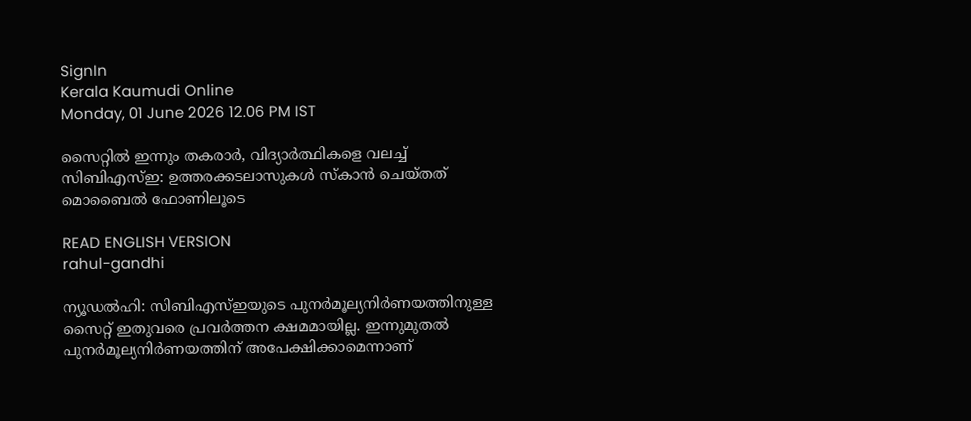SignIn
Kerala Kaumudi Online
Monday, 01 June 2026 12.06 PM IST

സൈറ്റിൽ ഇന്നും തകരാർ, വിദ്യാർത്ഥികളെ വലച്ച് സിബിഎസ്ഇ: ഉത്തരക്കടലാസുകൾ സ്കാൻ ചെയ്തത് മൊബൈൽ ഫോണിലൂടെ

READ ENGLISH VERSION
rahul-gandhi

ന്യൂ‌ഡൽഹി: സിബിഎസ്ഇയുടെ പുനർമൂല്യനിർണയത്തിനുള്ള സൈറ്റ് ഇതുവരെ പ്രവർത്തന ക്ഷമമായില്ല. ഇന്നുമുതൽ പുനർമൂല്യനിർണയത്തിന് അപേക്ഷിക്കാമെന്നാണ്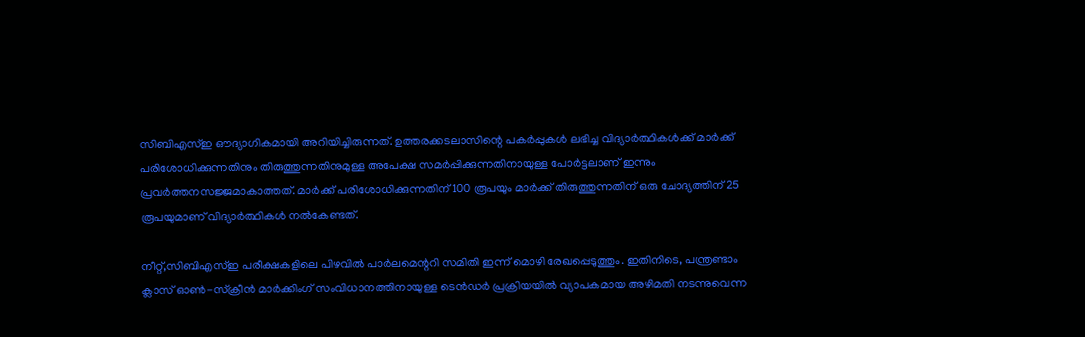സിബിഎസ്ഇ ഔദ്യാഗികമായി അറിയിച്ചിരുന്നത്. ഉത്തരക്കടലാസിന്റെ പകർപ്പുകൾ ലഭിച്ച വിദ്യാർത്ഥികൾക്ക് മാർക്ക് പരിശോധിക്കുന്നതിനും തിരുത്തുന്നതിനുമുള്ള അപേക്ഷ സമർപ്പിക്കുന്നതിനായുള്ള പോർട്ടലാണ് ഇന്നും പ്രവർത്തനസജ്ജമാകാത്തത്. മാർക്ക് പരിശോധിക്കുന്നതിന് 100 രൂപയും മാർക്ക് തിരുത്തുന്നതിന് ഒരു ചോദ്യത്തിന് 25 രൂപയുമാണ് വിദ്യാർത്ഥികൾ നൽകേണ്ടത്.

നീറ്റ്,സിബിഎസ്ഇ പരീക്ഷകളിലെ പിഴവിൽ പാർലമെന്ററി സമിതി ഇന്ന് മൊഴി രേഖപ്പെടുത്തും. ഇതിനിടെ, പന്ത്രണ്ടാം ക്ലാസ് ഓൺ-സ്ക്രീൻ മാർക്കിംഗ് സംവിധാനത്തിനായുള്ള ടെൻഡർ പ്രക്രിയയിൽ വ്യാപകമായ അഴിമതി നടന്നുവെന്ന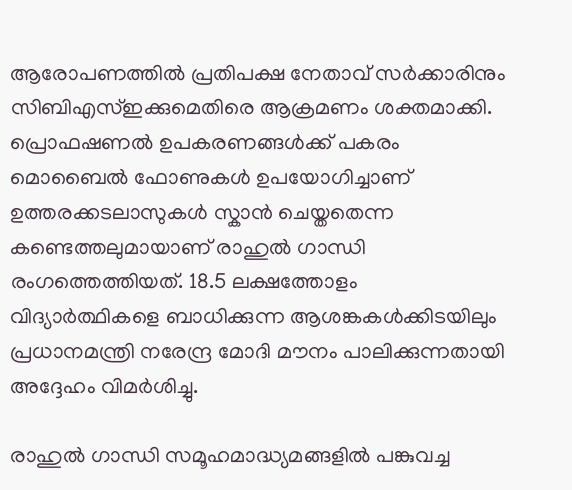ആരോപണത്തിൽ പ്രതിപക്ഷ നേതാവ് സർക്കാരിനും സിബിഎസ്ഇക്കുമെതിരെ ആക്രമണം ശക്തമാക്കി. പ്രൊഫഷണൽ ഉപകരണങ്ങൾക്ക് പകരം മൊബൈൽ ഫോണുകൾ ഉപയോഗിച്ചാണ് ഉത്തരക്കടലാസുകൾ സ്കാൻ ചെയ്തതെന്ന കണ്ടെത്തലുമായാണ് രാഹുൽ ഗാന്ധി രംഗത്തെത്തിയത്. 18.5 ലക്ഷത്തോളം വിദ്യാർത്ഥികളെ ബാധിക്കുന്ന ആശങ്കകൾക്കിടയിലും പ്രധാനമന്ത്രി നരേന്ദ്ര മോദി മൗനം പാലിക്കുന്നതായി അദ്ദേഹം വിമർശിച്ചു.

രാഹുൽ ഗാന്ധി സമൂഹമാദ്ധ്യമങ്ങളിൽ പങ്കുവച്ച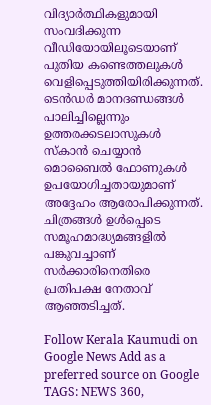വിദ്യാർത്ഥികളുമായി സംവദിക്കുന്ന വീഡിയോയിലൂടെയാണ് പുതിയ കണ്ടെത്തലുകൾ വെളിപ്പെടുത്തിയിരിക്കുന്നത്. ടെൻഡർ മാനദണ്ഡങ്ങൾ പാലിച്ചില്ലെന്നും ഉത്തരക്കടലാസുകൾ സ്കാൻ ചെയ്യാൻ മൊബൈൽ ഫോണുകൾ ഉപയോഗിച്ചതായുമാണ് അദ്ദേഹം ആരോപിക്കുന്നത്. ചിത്രങ്ങൾ ഉൾപ്പെടെ സമൂഹമാദ്ധ്യമങ്ങളിൽ പങ്കുവച്ചാണ് സർക്കാരിനെതിരെ പ്രതിപക്ഷ നേതാവ് ആഞ്ഞടിച്ചത്.

Follow Kerala Kaumudi on Google News Add as a preferred source on Google
TAGS: NEWS 360,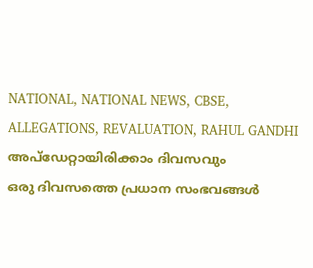NATIONAL, NATIONAL NEWS, CBSE, ALLEGATIONS, REVALUATION, RAHUL GANDHI
അപ്ഡേറ്റായിരിക്കാം ദിവസവും
ഒരു ദിവസത്തെ പ്രധാന സംഭവങ്ങൾ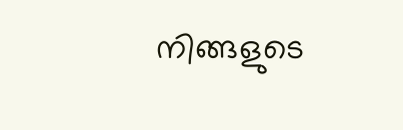നിങ്ങളുടെ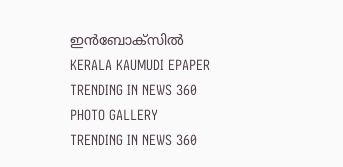ഇൻബോക്സിൽ
KERALA KAUMUDI EPAPER
TRENDING IN NEWS 360
PHOTO GALLERY
TRENDING IN NEWS 360